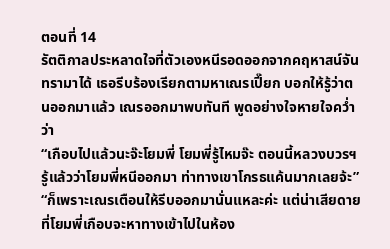ตอนที่ 14
รัตติกาลประหลาดใจที่ตัวเองหนีรอดออกจากคฤหาสน์จันทรามาได้ เธอรีบร้องเรียกตามหาเณรเปี๊ยก บอกให้รู้ว่าตนออกมาแล้ว เณรออกมาพบทันที พูดอย่างใจหายใจคว่ำว่า
“เกือบไปแล้วนะจ๊ะโยมพี่ โยมพี่รู้ไหมจ๊ะ ตอนนี้หลวงบวรฯรู้แล้วว่าโยมพี่หนีออกมา ท่าทางเขาโกรธแค้นมากเลยจ้ะ”
“ก็เพราะเณรเตือนให้รีบออกมานั่นแหละค่ะ แต่น่าเสียดายที่โยมพี่เกือบจะหาทางเข้าไปในห้อง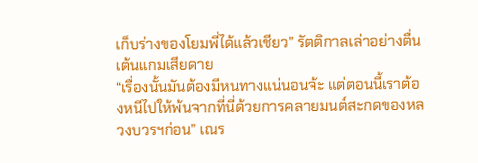เก็บร่างของโยมพี่ได้แล้วเชียว” รัตติกาลเล่าอย่างตื่นเต้นแกมเสียดาย
“เรื่องนั้นมันต้องมีหนทางแน่นอนจ้ะ แต่ตอนนี้เราต้องหนีไปให้พ้นจากที่นี่ด้วยการคลายมนต์สะกดของหลวงบวรฯก่อน” เณร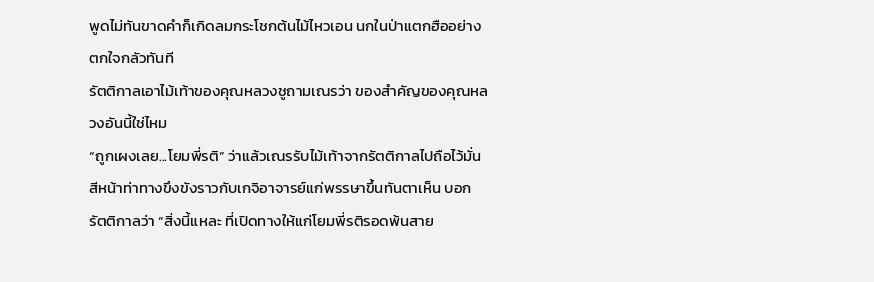พูดไม่ทันขาดคำก็เกิดลมกระโชกต้นไม้ไหวเอน นกในป่าแตกฮืออย่างตกใจกลัวทันที
รัตติกาลเอาไม้เท้าของคุณหลวงชูถามเณรว่า ของสำคัญของคุณหลวงอันนี้ใช่ไหม
“ถูกเผงเลย...โยมพี่รติ” ว่าแล้วเณรรับไม้เท้าจากรัตติกาลไปถือไว้มั่น สีหน้าท่าทางขึงขังราวกับเกจิอาจารย์แก่พรรษาขึ้นทันตาเห็น บอกรัตติกาลว่า “สิ่งนี้แหละ ที่เปิดทางให้แก่โยมพี่รติรอดพ้นสาย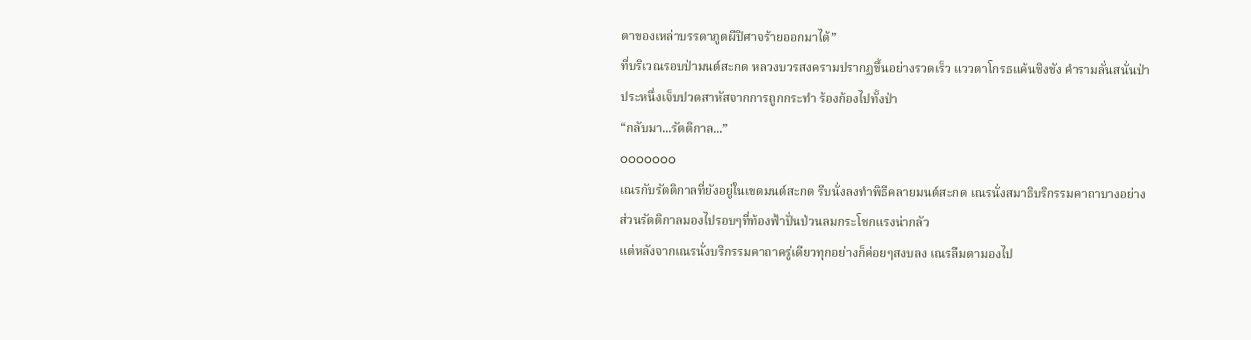ตาของเหล่าบรรดาภูตผีปิศาจร้ายออกมาได้”
ที่บริเวณรอบป่ามนต์สะกด หลวงบวรสงครามปรากฏขึ้นอย่างรวดเร็ว แววตาโกรธแค้นชิงชัง คำรามลั่นสนั่นป่าประหนึ่งเจ็บปวดสาหัสจากการถูกกระทำ ร้องก้องไปทั้งป่า
“กลับมา...รัตติกาล...”
ooooooo
เณรกับรัตติกาลที่ยังอยู่ในเขตมนต์สะกด รีบนั่งลงทำพิธีคลายมนต์สะกด เณรนั่งสมาธิบริกรรมคาถาบางอย่าง ส่วนรัตติกาลมองไปรอบๆที่ท้องฟ้าปั่นป่วนลมกระโชกแรงน่ากลัว
แต่หลังจากเณรนั่งบริกรรมคาถาครู่เดียวทุกอย่างก็ค่อยๆสงบลง เณรลืมตามองไป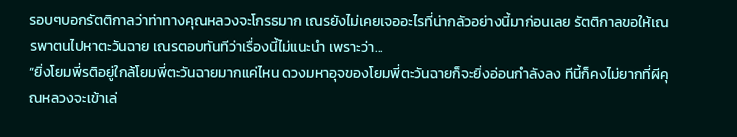รอบๆบอกรัตติกาลว่าท่าทางคุณหลวงจะโกรธมาก เณรยังไม่เคยเจออะไรที่น่ากลัวอย่างนี้มาก่อนเลย รัตติกาลขอให้เณรพาตนไปหาตะวันฉาย เณรตอบทันทีว่าเรื่องนี้ไม่แนะนำ เพราะว่า...
“ยิ่งโยมพี่รติอยู่ใกล้โยมพี่ตะวันฉายมากแค่ไหน ดวงมหาอุจของโยมพี่ตะวันฉายก็จะยิ่งอ่อนกำลังลง ทีนี้ก็คงไม่ยากที่ผีคุณหลวงจะเข้าเล่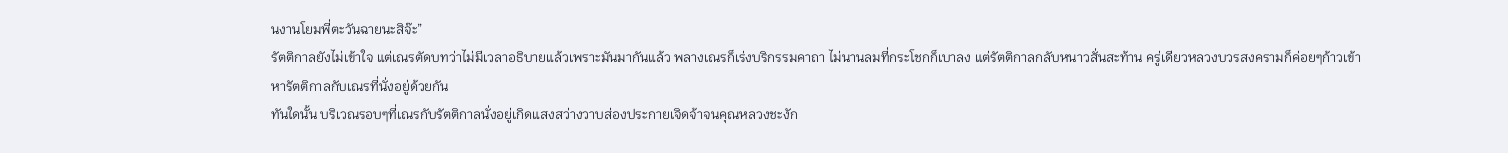นงานโยมพี่ตะวันฉายนะสิจ๊ะ”
รัตติกาลยังไม่เข้าใจ แต่เณรตัดบทว่าไม่มีเวลาอธิบายแล้วเพราะมันมากันแล้ว พลางเณรก็เร่งบริกรรมคาถา ไม่นานลมที่กระโชกก็เบาลง แต่รัตติกาลกลับหนาวสั่นสะท้าน ครู่เดียวหลวงบวรสงครามก็ค่อยๆก้าวเข้าหารัตติกาลกับเณรที่นั่งอยู่ด้วยกัน
ทันใดนั้น บริเวณรอบๆที่เณรกับรัตติกาลนั่งอยู่เกิดแสงสว่างวาบส่องประกายเจิดจ้าจนคุณหลวงชะงัก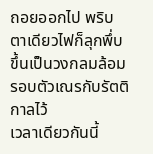ถอยออกไป พริบตาเดียวไฟก็ลุกพึ่บขึ้นเป็นวงกลมล้อมรอบตัวเณรกับรัตติกาลไว้
เวลาเดียวกันนี้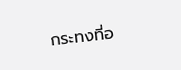กระทงที่อ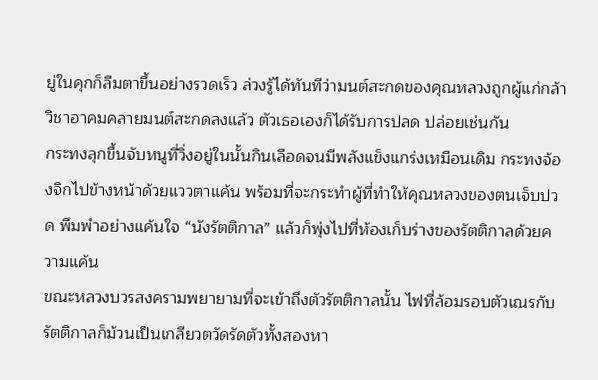ยู่ในคุกก็ลืมตาขึ้นอย่างรวดเร็ว ล่วงรู้ได้ทันทีว่ามนต์สะกดของคุณหลวงถูกผู้แก่กล้าวิชาอาคมคลายมนต์สะกดลงแล้ว ตัวเธอเองก็ได้รับการปลด ปล่อยเช่นกัน
กระทงลุกขึ้นจับหนูที่วิ่งอยู่ในนั้นกินเลือดจนมีพลังแข็งแกร่งเหมือนเดิม กระทงจ้องจิกไปข้างหน้าด้วยแววตาแค้น พร้อมที่จะกระทำผู้ที่ทำให้คุณหลวงของตนเจ็บปวด พึมพำอย่างแค้นใจ “นังรัตติกาล” แล้วก็พุ่งไปที่ห้องเก็บร่างของรัตติกาลด้วยความแค้น
ขณะหลวงบวรสงครามพยายามที่จะเข้าถึงตัวรัตติกาลนั้น ไฟที่ล้อมรอบตัวเณรกับรัตติกาลก็ม้วนเป็นเกลียวตวัดรัดตัวทั้งสองหา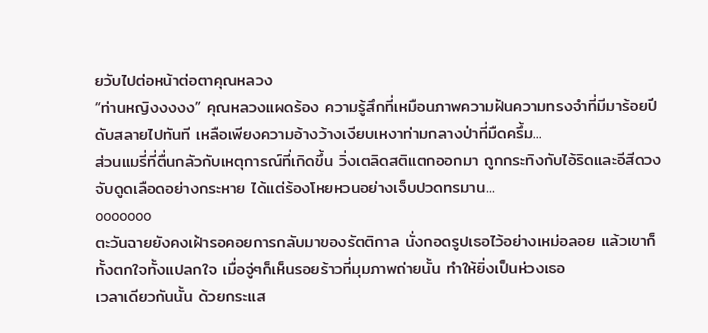ยวับไปต่อหน้าต่อตาคุณหลวง
“ท่านหญิงงงงง” คุณหลวงแผดร้อง ความรู้สึกที่เหมือนภาพความฝันความทรงจำที่มีมาร้อยปีดับสลายไปทันที เหลือเพียงความอ้างว้างเงียบเหงาท่ามกลางป่าที่มืดครึ้ม...
ส่วนแมรี่ที่ตื่นกลัวกับเหตุการณ์ที่เกิดขึ้น วิ่งเตลิดสติแตกออกมา ถูกกระทิงกับไอ้ริดและอีสีดวงจับดูดเลือดอย่างกระหาย ได้แต่ร้องโหยหวนอย่างเจ็บปวดทรมาน...
ooooooo
ตะวันฉายยังคงเฝ้ารอคอยการกลับมาของรัตติกาล นั่งกอดรูปเธอไว้อย่างเหม่อลอย แล้วเขาก็ทั้งตกใจทั้งแปลกใจ เมื่อจู่ๆก็เห็นรอยร้าวที่มุมภาพถ่ายนั้น ทำให้ยิ่งเป็นห่วงเธอ
เวลาเดียวกันนั้น ด้วยกระแส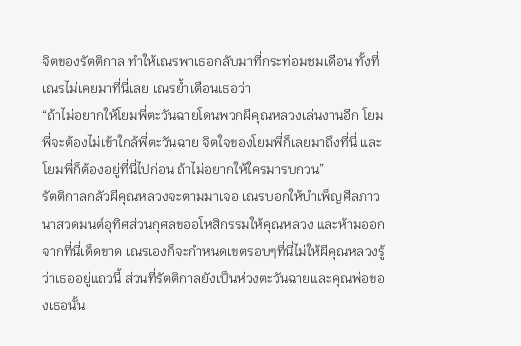จิตของรัตติกาล ทำให้เณรพาเธอกลับมาที่กระท่อมชมเดือน ทั้งที่เณรไม่เคยมาที่นี่เลย เณรย้ำเตือนเธอว่า
“ถ้าไม่อยากให้โยมพี่ตะวันฉายโดนพวกผีคุณหลวงเล่นงานอีก โยมพี่จะต้องไม่เข้าใกล้พี่ตะวันฉาย จิตใจของโยมพี่ก็เลยมาถึงที่นี่ และโยมพี่ก็ต้องอยู่ที่นี่ไปก่อน ถ้าไม่อยากให้ใครมารบกวน”
รัตติกาลกลัวผีคุณหลวงจะตามมาเจอ เณรบอกให้บำเพ็ญศีลภาวนาสวดมนต์อุทิศส่วนกุศลขออโหสิกรรมให้คุณหลวง และห้ามออกจากที่นี่เด็ดขาด เณรเองก็จะกำหนดเขตรอบๆที่นี่ไม่ให้ผีคุณหลวงรู้ว่าเธออยู่แถวนี้ ส่วนที่รัตติกาลยังเป็นห่วงตะวันฉายและคุณพ่อของเธอนั้น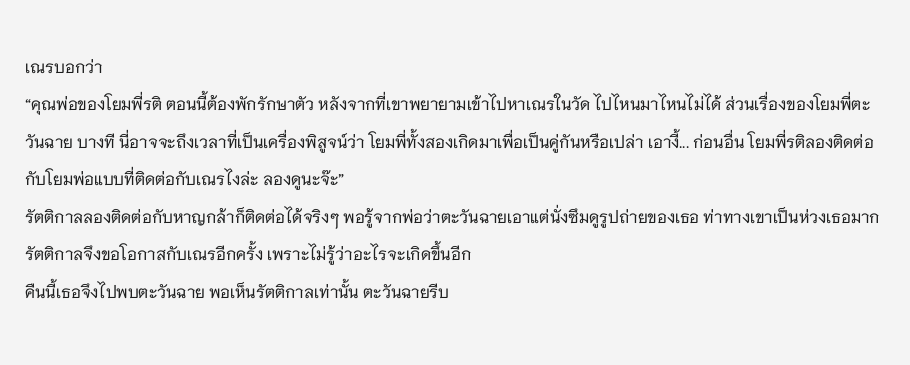เณรบอกว่า
“คุณพ่อของโยมพี่รติ ตอนนี้ต้องพักรักษาตัว หลังจากที่เขาพยายามเข้าไปหาเณรในวัด ไปไหนมาไหนไม่ได้ ส่วนเรื่องของโยมพี่ตะวันฉาย บางที นี่อาจจะถึงเวลาที่เป็นเครื่องพิสูจน์ว่า โยมพี่ทั้งสองเกิดมาเพื่อเป็นคู่กันหรือเปล่า เอางี้... ก่อนอื่น โยมพี่รติลองติดต่อกับโยมพ่อแบบที่ติดต่อกับเณรไงล่ะ ลองดูนะจ๊ะ”
รัตติกาลลองติดต่อกับหาญกล้าก็ติดต่อได้จริงๆ พอรู้จากพ่อว่าตะวันฉายเอาแต่นั่งซึมดูรูปถ่ายของเธอ ท่าทางเขาเป็นห่วงเธอมาก รัตติกาลจึงขอโอกาสกับเณรอีกครั้ง เพราะไม่รู้ว่าอะไรจะเกิดขึ้นอีก
คืนนี้เธอจึงไปพบตะวันฉาย พอเห็นรัตติกาลเท่านั้น ตะวันฉายรีบ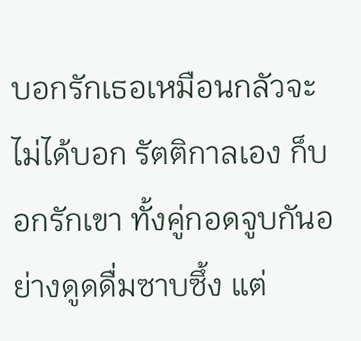บอกรักเธอเหมือนกลัวจะไม่ได้บอก รัตติกาลเอง ก็บอกรักเขา ทั้งคู่กอดจูบกันอย่างดูดดื่มซาบซึ้ง แต่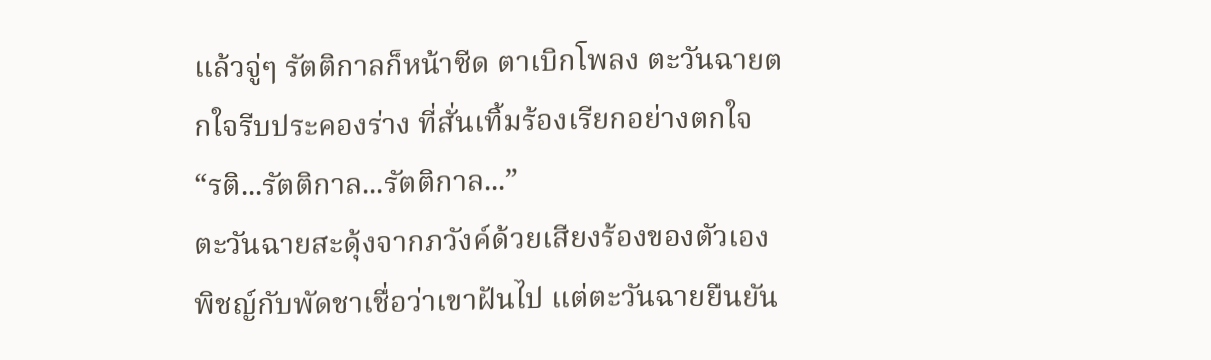แล้วจู่ๆ รัตติกาลก็หน้าซีด ตาเบิกโพลง ตะวันฉายตกใจรีบประคองร่าง ที่สั่นเทิ้มร้องเรียกอย่างตกใจ
“รติ...รัตติกาล...รัตติกาล...”
ตะวันฉายสะดุ้งจากภวังค์ด้วยเสียงร้องของตัวเอง พิชญ์กับพัดชาเชื่อว่าเขาฝันไป แต่ตะวันฉายยืนยัน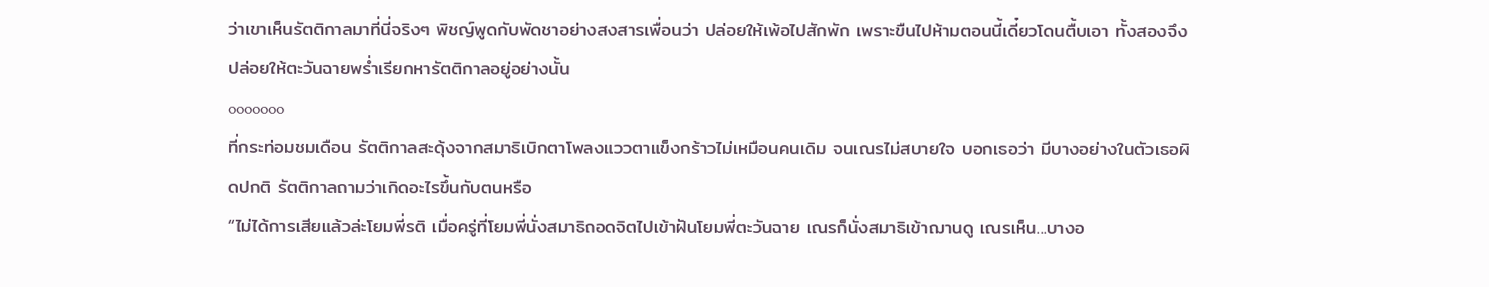ว่าเขาเห็นรัตติกาลมาที่นี่จริงๆ พิชญ์พูดกับพัดชาอย่างสงสารเพื่อนว่า ปล่อยให้เพ้อไปสักพัก เพราะขืนไปห้ามตอนนี้เดี๋ยวโดนตื้บเอา ทั้งสองจึงปล่อยให้ตะวันฉายพร่ำเรียกหารัตติกาลอยู่อย่างนั้น
ooooooo
ที่กระท่อมชมเดือน รัตติกาลสะดุ้งจากสมาธิเบิกตาโพลงแววตาแข็งกร้าวไม่เหมือนคนเดิม จนเณรไม่สบายใจ บอกเธอว่า มีบางอย่างในตัวเธอผิดปกติ รัตติกาลถามว่าเกิดอะไรขึ้นกับตนหรือ
“ไม่ได้การเสียแล้วล่ะโยมพี่รติ เมื่อครู่ที่โยมพี่นั่งสมาธิถอดจิตไปเข้าฝันโยมพี่ตะวันฉาย เณรก็นั่งสมาธิเข้าฌานดู เณรเห็น...บางอ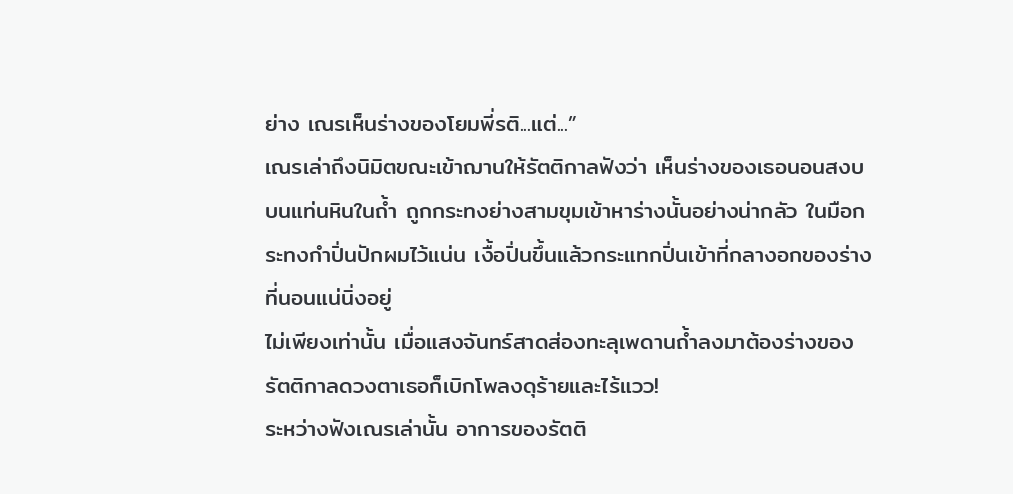ย่าง เณรเห็นร่างของโยมพี่รติ...แต่...”
เณรเล่าถึงนิมิตขณะเข้าฌานให้รัตติกาลฟังว่า เห็นร่างของเธอนอนสงบบนแท่นหินในถ้ำ ถูกกระทงย่างสามขุมเข้าหาร่างนั้นอย่างน่ากลัว ในมือกระทงกำปิ่นปักผมไว้แน่น เงื้อปิ่นขึ้นแล้วกระแทกปิ่นเข้าที่กลางอกของร่างที่นอนแน่นิ่งอยู่
ไม่เพียงเท่านั้น เมื่อแสงจันทร์สาดส่องทะลุเพดานถ้ำลงมาต้องร่างของรัตติกาลดวงตาเธอก็เบิกโพลงดุร้ายและไร้แวว!
ระหว่างฟังเณรเล่านั้น อาการของรัตติ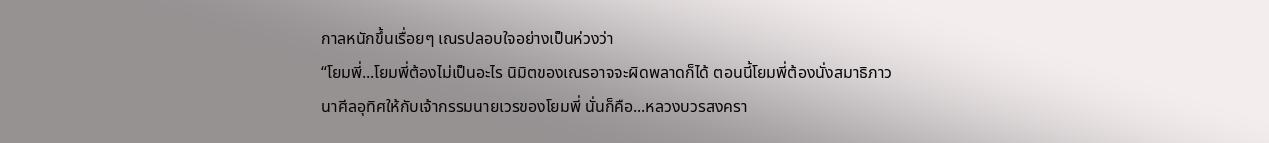กาลหนักขึ้นเรื่อยๆ เณรปลอบใจอย่างเป็นห่วงว่า
“โยมพี่...โยมพี่ต้องไม่เป็นอะไร นิมิตของเณรอาจจะผิดพลาดก็ได้ ตอนนี้โยมพี่ต้องนั่งสมาธิภาวนาศีลอุทิศให้กับเจ้ากรรมนายเวรของโยมพี่ นั่นก็คือ...หลวงบวรสงครา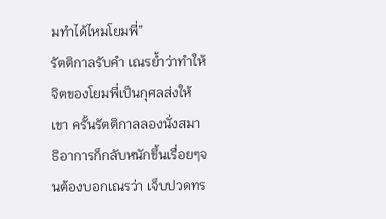มทำได้ไหมโยมพี่”
รัตติกาลรับคำ เณรย้ำว่าทำให้จิตของโยมพี่เป็นกุศลส่งให้เขา ครั้นรัตติกาลลองนั่งสมาธิอาการก็กลับหนักขึ้นเรื่อยๆจนต้องบอกเณรว่า เจ็บปวดทร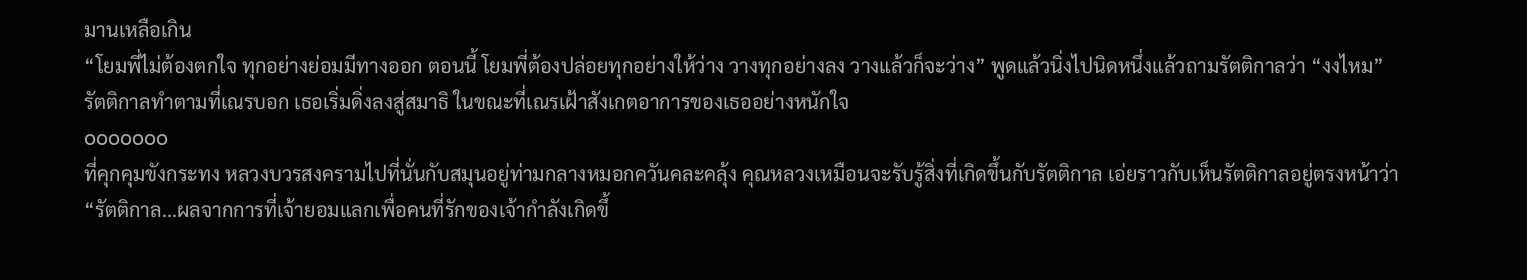มานเหลือเกิน
“โยมพี่ไม่ต้องตกใจ ทุกอย่างย่อมมีทางออก ตอนนี้ โยมพี่ต้องปล่อยทุกอย่างให้ว่าง วางทุกอย่างลง วางแล้วก็จะว่าง” พูดแล้วนิ่งไปนิดหนึ่งแล้วถามรัตติกาลว่า “งงไหม”
รัตติกาลทำตามที่เณรบอก เธอเริ่มดิ่งลงสู่สมาธิ ในขณะที่เณรเฝ้าสังเกตอาการของเธออย่างหนักใจ
ooooooo
ที่คุกคุมขังกระทง หลวงบวรสงครามไปที่นั่นกับสมุนอยู่ท่ามกลางหมอกควันคละคลุ้ง คุณหลวงเหมือนจะรับรู้สิ่งที่เกิดขึ้นกับรัตติกาล เอ่ยราวกับเห็นรัตติกาลอยู่ตรงหน้าว่า
“รัตติกาล...ผลจากการที่เจ้ายอมแลกเพื่อคนที่รักของเจ้ากำลังเกิดขึ้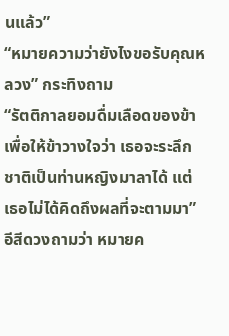นแล้ว”
“หมายความว่ายังไงขอรับคุณหลวง” กระทิงถาม
“รัตติกาลยอมดื่มเลือดของข้าเพื่อให้ข้าวางใจว่า เธอจะระลึกชาติเป็นท่านหญิงมาลาได้ แต่เธอไม่ได้คิดถึงผลที่จะตามมา” อีสีดวงถามว่า หมายค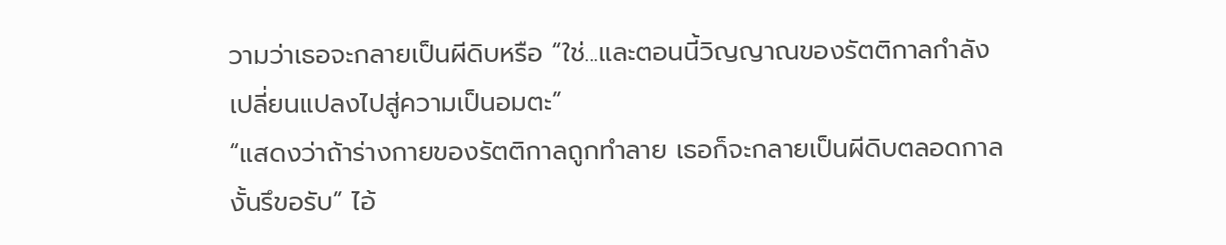วามว่าเธอจะกลายเป็นผีดิบหรือ “ใช่...และตอนนี้วิญญาณของรัตติกาลกำลังเปลี่ยนแปลงไปสู่ความเป็นอมตะ”
“แสดงว่าถ้าร่างกายของรัตติกาลถูกทำลาย เธอก็จะกลายเป็นผีดิบตลอดกาลงั้นรึขอรับ” ไอ้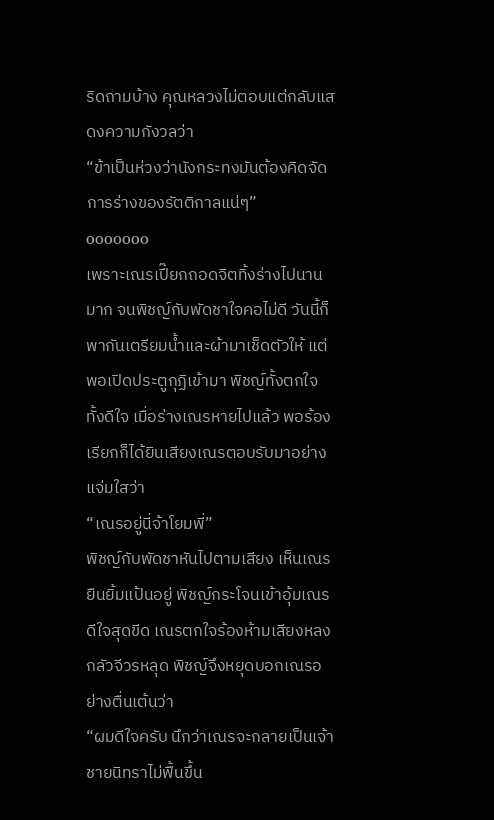ริดถามบ้าง คุณหลวงไม่ตอบแต่กลับแสดงความกังวลว่า
“ข้าเป็นห่วงว่านังกระทงมันต้องคิดจัดการร่างของรัตติกาลแน่ๆ”
ooooooo
เพราะเณรเปี๊ยกถอดจิตทิ้งร่างไปนานมาก จนพิชญ์กับพัดชาใจคอไม่ดี วันนี้ก็พากันเตรียมน้ำและผ้ามาเช็ดตัวให้ แต่พอเปิดประตูกุฏิเข้ามา พิชญ์ทั้งตกใจทั้งดีใจ เมื่อร่างเณรหายไปแล้ว พอร้องเรียกก็ได้ยินเสียงเณรตอบรับมาอย่างแจ่มใสว่า
“เณรอยู่นี่จ้าโยมพี่”
พิชญ์กับพัดชาหันไปตามเสียง เห็นเณรยืนยิ้มแป้นอยู่ พิชญ์กระโจนเข้าอุ้มเณรดีใจสุดขีด เณรตกใจร้องห้ามเสียงหลงกลัวจีวรหลุด พิชญ์จึงหยุดบอกเณรอย่างตื่นเต้นว่า
“ผมดีใจครับ นึกว่าเณรจะกลายเป็นเจ้าชายนิทราไม่ฟื้นขึ้น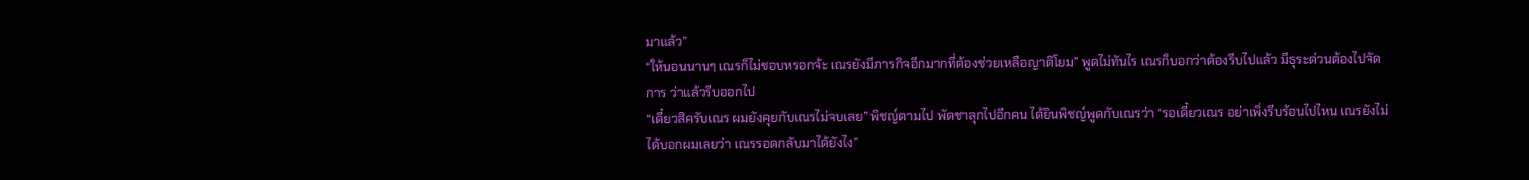มาแล้ว”
“ให้นอนนานๆ เณรก็ไม่ชอบหรอกจ้ะ เณรยังมีภารกิจอีกมากที่ต้องช่วยเหลือญาติโยม” พูดไม่ทันไร เณรก็บอกว่าต้องรีบไปแล้ว มีธุระด่วนต้องไปจัดการ ว่าแล้วรีบออกไป
“เดี๋ยวสิครับเณร ผมยังคุยกับเณรไม่จบเลย” พิชญ์ตามไป พัดชาลุกไปอีกคน ได้ยินพิชญ์พูดกับเณรว่า “รอเดี๋ยวเณร อย่าเพิ่งรีบร้อนไปไหน เณรยังไม่ได้บอกผมเลยว่า เณรรอดกลับมาได้ยังไง”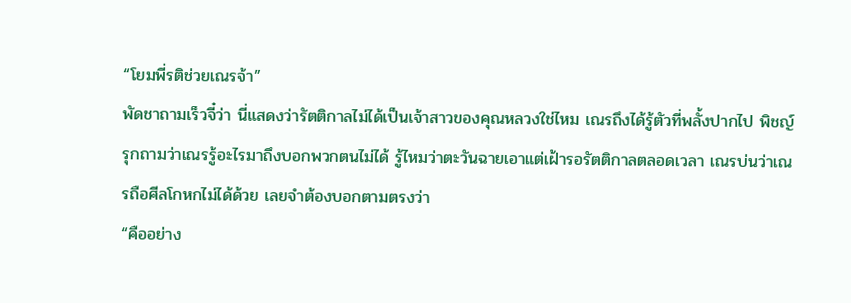“โยมพี่รติช่วยเณรจ้า”
พัดชาถามเร็วจี๋ว่า นี่แสดงว่ารัตติกาลไม่ได้เป็นเจ้าสาวของคุณหลวงใช่ไหม เณรถึงได้รู้ตัวที่พลั้งปากไป พิชญ์รุกถามว่าเณรรู้อะไรมาถึงบอกพวกตนไม่ได้ รู้ไหมว่าตะวันฉายเอาแต่เฝ้ารอรัตติกาลตลอดเวลา เณรบ่นว่าเณรถือศีลโกหกไม่ได้ด้วย เลยจำต้องบอกตามตรงว่า
“คืออย่าง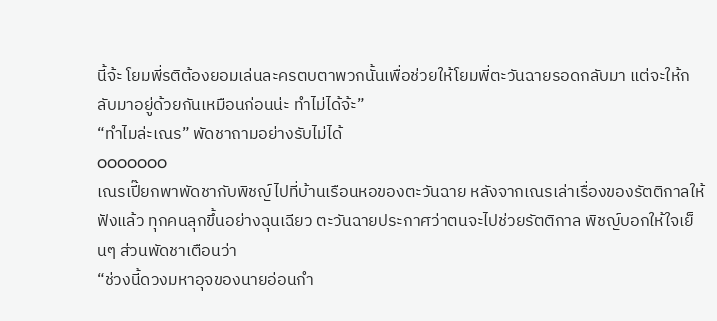นี้จ้ะ โยมพี่รติต้องยอมเล่นละครตบตาพวกนั้นเพื่อช่วยให้โยมพี่ตะวันฉายรอดกลับมา แต่จะให้กลับมาอยู่ด้วยกันเหมือนก่อนน่ะ ทำไม่ได้จ้ะ”
“ทำไมล่ะเณร” พัดชาถามอย่างรับไม่ได้
ooooooo
เณรเปี๊ยกพาพัดชากับพิชญ์ไปที่บ้านเรือนหอของตะวันฉาย หลังจากเณรเล่าเรื่องของรัตติกาลให้ฟังแล้ว ทุกคนลุกขึ้นอย่างฉุนเฉียว ตะวันฉายประกาศว่าตนจะไปช่วยรัตติกาล พิชญ์บอกให้ใจเย็นๆ ส่วนพัดชาเตือนว่า
“ช่วงนี้ดวงมหาอุจของนายอ่อนกำ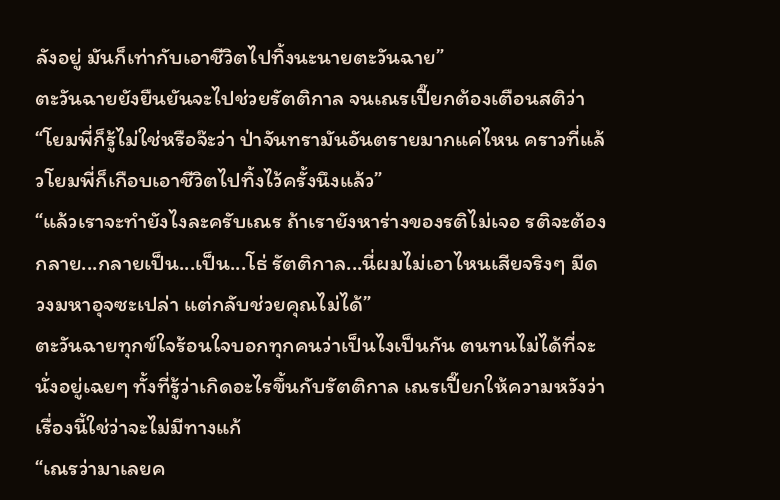ลังอยู่ มันก็เท่ากับเอาชีวิตไปทิ้งนะนายตะวันฉาย”
ตะวันฉายยังยืนยันจะไปช่วยรัตติกาล จนเณรเปี๊ยกต้องเตือนสติว่า
“โยมพี่ก็รู้ไม่ใช่หรือจ๊ะว่า ป่าจันทรามันอันตรายมากแค่ไหน คราวที่แล้วโยมพี่ก็เกือบเอาชีวิตไปทิ้งไว้ครั้งนึงแล้ว”
“แล้วเราจะทำยังไงละครับเณร ถ้าเรายังหาร่างของรติไม่เจอ รติจะต้องกลาย...กลายเป็น...เป็น...โธ่ รัตติกาล...นี่ผมไม่เอาไหนเสียจริงๆ มีดวงมหาอุจซะเปล่า แต่กลับช่วยคุณไม่ได้”
ตะวันฉายทุกข์ใจร้อนใจบอกทุกคนว่าเป็นไงเป็นกัน ตนทนไม่ได้ที่จะนั่งอยู่เฉยๆ ทั้งที่รู้ว่าเกิดอะไรขึ้นกับรัตติกาล เณรเปี๊ยกให้ความหวังว่า เรื่องนี้ใช่ว่าจะไม่มีทางแก้
“เณรว่ามาเลยค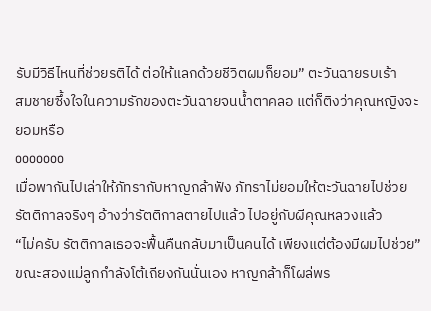รับมีวิธีไหนที่ช่วยรติได้ ต่อให้แลกด้วยชีวิตผมก็ยอม” ตะวันฉายรบเร้า
สมชายซึ้งใจในความรักของตะวันฉายจนน้ำตาคลอ แต่ก็ติงว่าคุณหญิงจะยอมหรือ
ooooooo
เมื่อพากันไปเล่าให้ภัทรากับหาญกล้าฟัง ภัทราไม่ยอมให้ตะวันฉายไปช่วยรัตติกาลจริงๆ อ้างว่ารัตติกาลตายไปแล้ว ไปอยู่กับผีคุณหลวงแล้ว
“ไม่ครับ รัตติกาลเธอจะฟื้นคืนกลับมาเป็นคนได้ เพียงแต่ต้องมีผมไปช่วย”
ขณะสองแม่ลูกกำลังโต้เถียงกันนั่นเอง หาญกล้าก็โผล่พร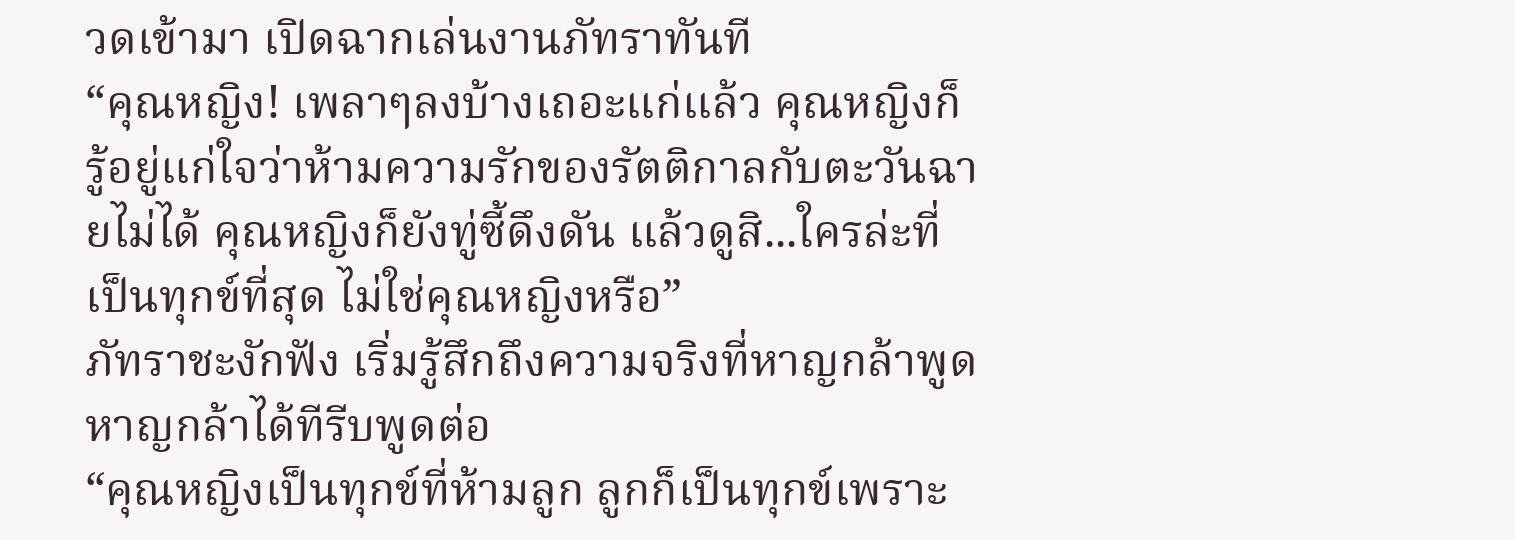วดเข้ามา เปิดฉากเล่นงานภัทราทันที
“คุณหญิง! เพลาๆลงบ้างเถอะแก่แล้ว คุณหญิงก็รู้อยู่แก่ใจว่าห้ามความรักของรัตติกาลกับตะวันฉายไม่ได้ คุณหญิงก็ยังทู่ซี้ดึงดัน แล้วดูสิ...ใครล่ะที่เป็นทุกข์ที่สุด ไม่ใช่คุณหญิงหรือ”
ภัทราชะงักฟัง เริ่มรู้สึกถึงความจริงที่หาญกล้าพูด หาญกล้าได้ทีรีบพูดต่อ
“คุณหญิงเป็นทุกข์ที่ห้ามลูก ลูกก็เป็นทุกข์เพราะ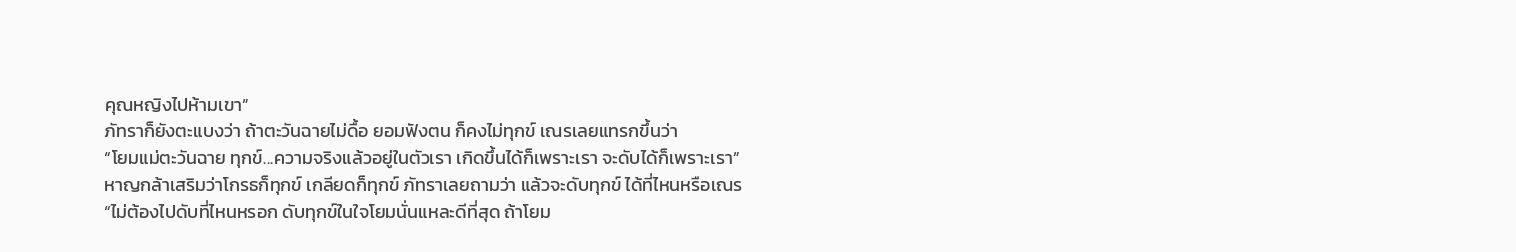คุณหญิงไปห้ามเขา”
ภัทราก็ยังตะแบงว่า ถ้าตะวันฉายไม่ดื้อ ยอมฟังตน ก็คงไม่ทุกข์ เณรเลยแทรกขึ้นว่า
“โยมแม่ตะวันฉาย ทุกข์...ความจริงแล้วอยู่ในตัวเรา เกิดขึ้นได้ก็เพราะเรา จะดับได้ก็เพราะเรา” หาญกล้าเสริมว่าโกรธก็ทุกข์ เกลียดก็ทุกข์ ภัทราเลยถามว่า แล้วจะดับทุกข์ ได้ที่ไหนหรือเณร
“ไม่ต้องไปดับที่ไหนหรอก ดับทุกข์ในใจโยมนั่นแหละดีที่สุด ถ้าโยม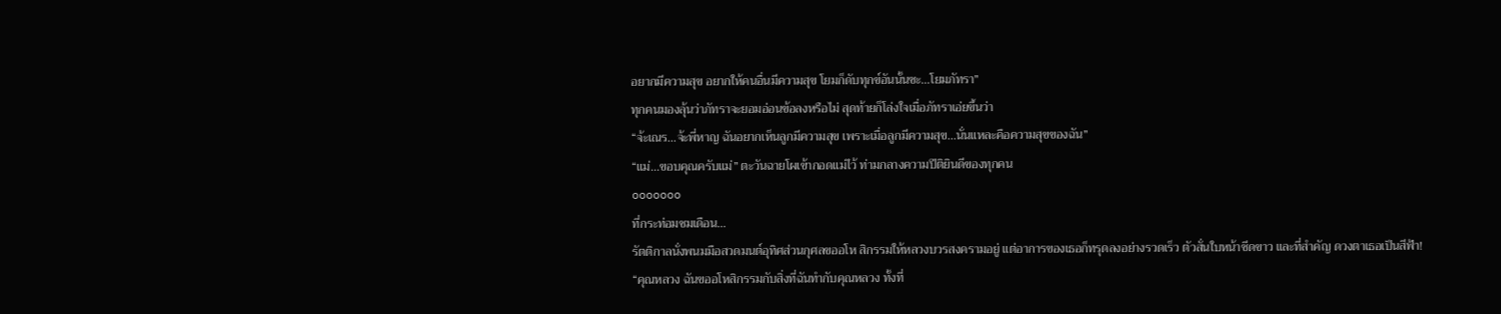อยากมีความสุข อยากให้คนอื่นมีความสุข โยมก็ดับทุกข์อันนั้นซะ...โยมภัทรา”
ทุกคนมองลุ้นว่าภัทราจะยอมอ่อนข้อลงหรือไม่ สุดท้ายก็โล่งใจเมื่อภัทราเอ่ยขึ้นว่า
“จ้ะเณร...จ้ะพี่หาญ ฉันอยากเห็นลูกมีความสุข เพราะเมื่อลูกมีความสุข...นั่นแหละคือความสุขของฉัน”
“แม่...ขอบคุณครับแม่” ตะวันฉายโผเข้ากอดแม่ไว้ ท่ามกลางความปีติยินดีของทุกคน
ooooooo
ที่กระท่อมชมเดือน...
รัตติกาลนั่งพนมมือสวดมนต์อุทิศส่วนกุศลขออโห สิกรรมให้หลวงบวรสงครามอยู่ แต่อาการของเธอก็ทรุดลงอย่างรวดเร็ว ตัวสั่นใบหน้าซีดขาว และที่สำคัญ ดวงตาเธอเป็นสีฟ้า!
“คุณหลวง ฉันขออโหสิกรรมกับสิ่งที่ฉันทำกับคุณหลวง ทั้งที่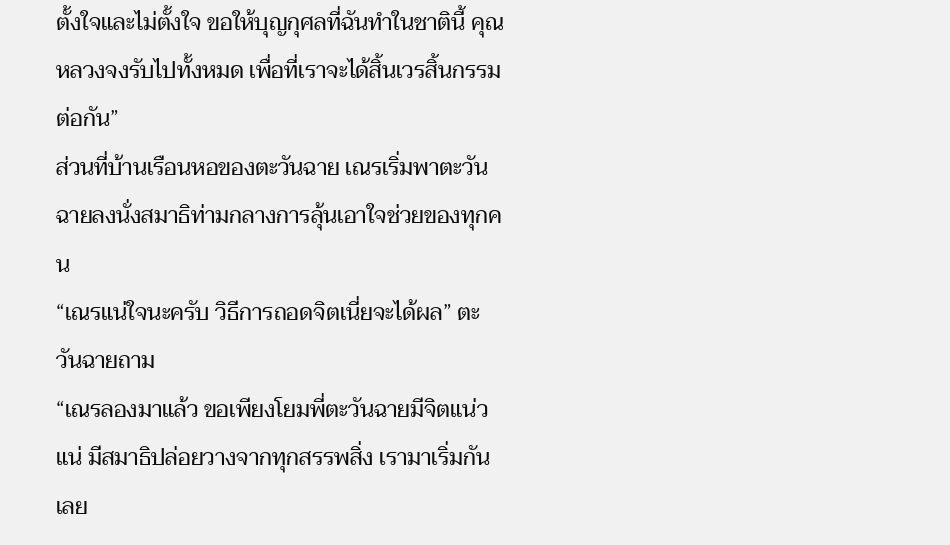ตั้งใจและไม่ตั้งใจ ขอให้บุญกุศลที่ฉันทำในชาตินี้ คุณหลวงจงรับไปทั้งหมด เพื่อที่เราจะได้สิ้นเวรสิ้นกรรมต่อกัน”
ส่วนที่บ้านเรือนหอของตะวันฉาย เณรเริ่มพาตะวันฉายลงนั่งสมาธิท่ามกลางการลุ้นเอาใจช่วยของทุกคน
“เณรแน่ใจนะครับ วิธีการถอดจิตเนี่ยจะได้ผล” ตะวันฉายถาม
“เณรลองมาแล้ว ขอเพียงโยมพี่ตะวันฉายมีจิตแน่วแน่ มีสมาธิปล่อยวางจากทุกสรรพสิ่ง เรามาเริ่มกันเลย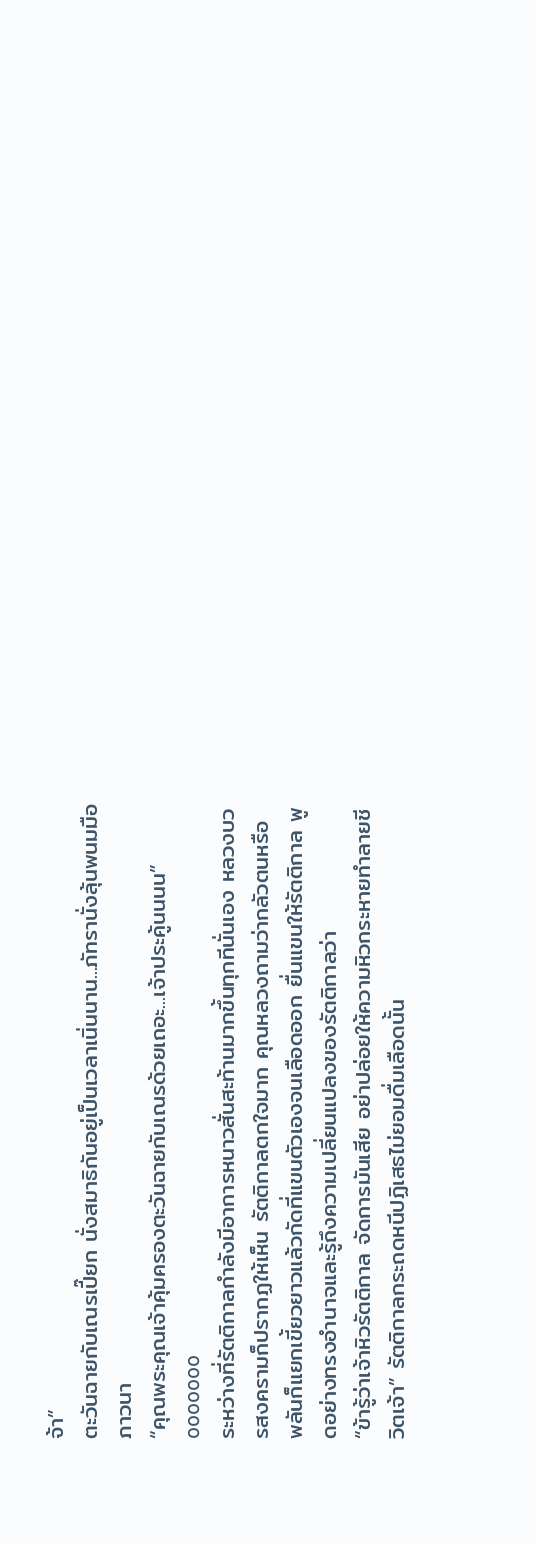จ้า”
ตะวันฉายกับเณรเปี๊ยก นั่งสมาธิกันอยู่เป็นเวลาเนิ่นนาน...ภัทรานั่งลุ้นพนมมือภาวนา
“คุณพระคุณเจ้าคุ้มครองตะวันฉายกับเณรด้วยเถอะ...เจ้าประคู้นนนน”
ooooooo
ระหว่างที่รัตติกาลกำลังมีอาการหนาวสั่นสะท้านมากขึ้นทุกทีนั่นเอง หลวงบวรสงครามก็ปรากฏให้เห็น รัตติกาลตกใจมาก คุณหลวงถามว่ากลัวตนหรือ พลันก็แยกเขี้ยวยาวแล้วกัดที่แขนตัวเองจนเลือดออก ยื่นแขนให้รัตติกาล พูดอย่างทรงอำนาจและรู้ถึงความเปลี่ยนแปลงของรัตติกาลว่า
“ข้ารู้ว่าเจ้าหิวรัตติกาล จัดการมันเสีย อย่าปล่อยให้ความหิวกระหายทำลายชีวิตเจ้า” รัตติกาลกระถดหนีปฏิเสธไม่ยอมดื่มเลือดนั้น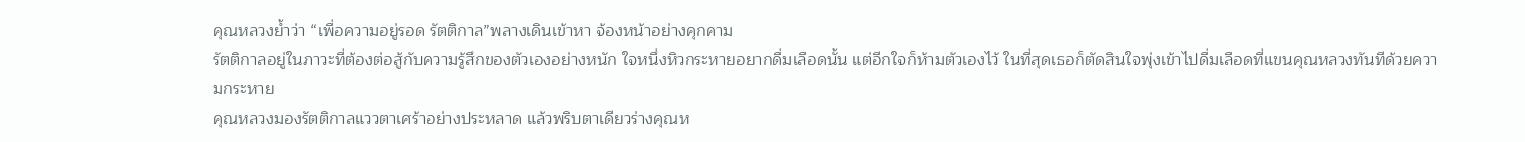คุณหลวงย้ำว่า “เพื่อความอยู่รอด รัตติกาล”พลางเดินเข้าหา จ้องหน้าอย่างคุกคาม
รัตติกาลอยู่ในภาวะที่ต้องต่อสู้กับความรู้สึกของตัวเองอย่างหนัก ใจหนึ่งหิวกระหายอยากดื่มเลือดนั้น แต่อีกใจก็ห้ามตัวเองไว้ ในที่สุดเธอก็ตัดสินใจพุ่งเข้าไปดื่มเลือดที่แขนคุณหลวงทันทีด้วยความกระหาย
คุณหลวงมองรัตติกาลแววตาเศร้าอย่างประหลาด แล้วพริบตาเดียวร่างคุณห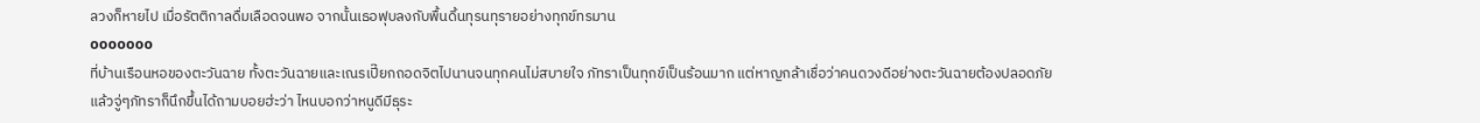ลวงก็หายไป เมื่อรัตติกาลดื่มเลือดจนพอ จากนั้นเธอฟุบลงกับพื้นดิ้นทุรนทุรายอย่างทุกข์ทรมาน
ooooooo
ที่บ้านเรือนหอของตะวันฉาย ทั้งตะวันฉายและเณรเปี๊ยกถอดจิตไปนานจนทุกคนไม่สบายใจ ภัทราเป็นทุกข์เป็นร้อนมาก แต่หาญกล้าเชื่อว่าคนดวงดีอย่างตะวันฉายต้องปลอดภัย
แล้วจู่ๆภัทราก็นึกขึ้นได้ถามบอยฮ่ะว่า ไหนบอกว่าหนูดีมีธุระ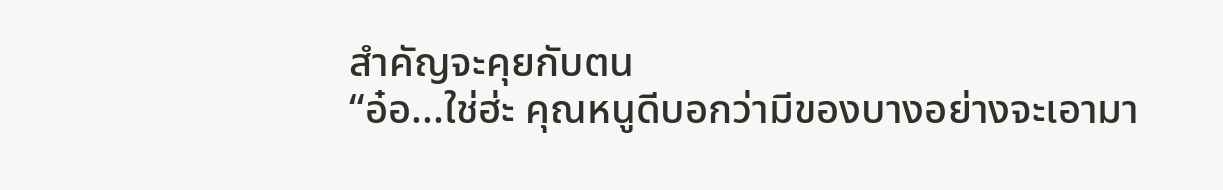สำคัญจะคุยกับตน
“อ๋อ...ใช่ฮ่ะ คุณหนูดีบอกว่ามีของบางอย่างจะเอามา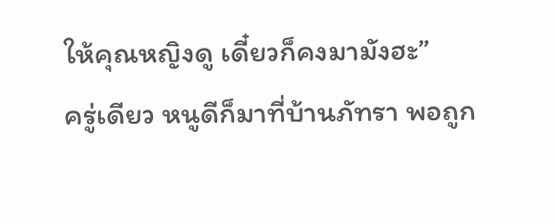ให้คุณหญิงดู เดี๋ยวก็คงมามังฮะ”
ครู่เดียว หนูดีก็มาที่บ้านภัทรา พอถูก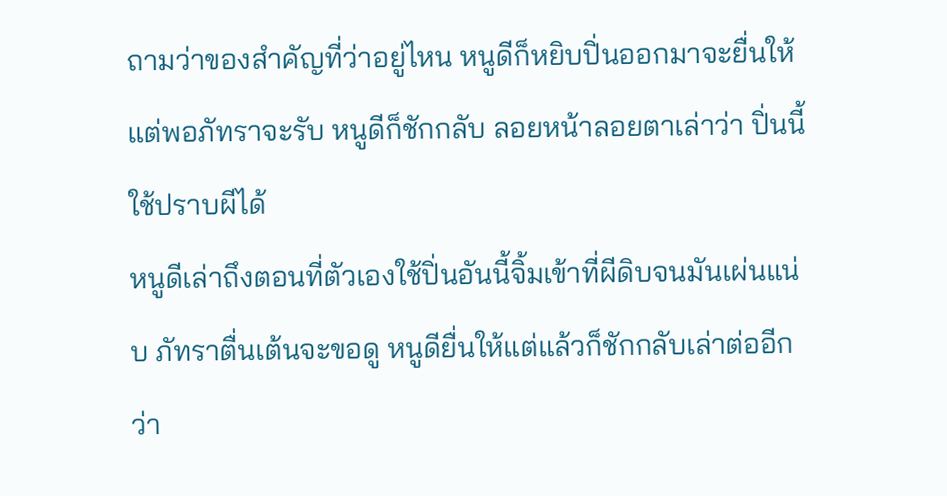ถามว่าของสำคัญที่ว่าอยู่ไหน หนูดีก็หยิบปิ่นออกมาจะยื่นให้ แต่พอภัทราจะรับ หนูดีก็ชักกลับ ลอยหน้าลอยตาเล่าว่า ปิ่นนี้ใช้ปราบผีได้
หนูดีเล่าถึงตอนที่ตัวเองใช้ปิ่นอันนี้จิ้มเข้าที่ผีดิบจนมันเผ่นแน่บ ภัทราตื่นเต้นจะขอดู หนูดียื่นให้แต่แล้วก็ชักกลับเล่าต่ออีกว่า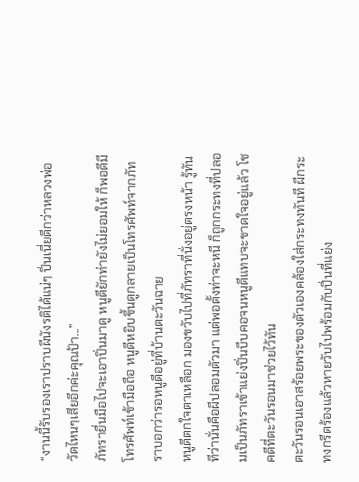“งานนี้รับรองเราปราบผีนังรติได้แน่ๆ ปิ่นเนี่ยดีกว่าหลวงพ่อวัดไหนๆเสียอีกค่ะคุณป้า...”
ภัทรายื่นมือไปจะเอาปิ่นมาดู หนูดียักท่ายังไม่ยอมให้ ก็พอดีมีโทรศัพท์เข้ามือถือ หนูดีหยิบขึ้นดูกลายเป็นโทรศัพท์จากภัทราบอกว่ารอหนูดีอยู่ที่บ้านตะวันฉาย
หนูดีตกใจตาเหลือก มองขวับไปที่ภัทราที่นั่งอยู่ตรงหน้า รู้ทันทีว่านั่นคือผีปลอมตัวมา แต่พอตั้งท่าจะหนี ก็ถูกกระทงที่ปลอมเป็นภัทราเข้าแย่งปิ่นบีบคอจนหนูดีแทบจะขาดใจอยู่แล้ว โชคดีที่ตะวันรอนมาช่วยไว้ทัน
ตะวันรอนเอาสร้อยพระของตัวเองคล้องใส่กระทงทันที ผีกระทงกรีดร้องแล้วหายวับไปพร้อมกับปิ่นที่แย่ง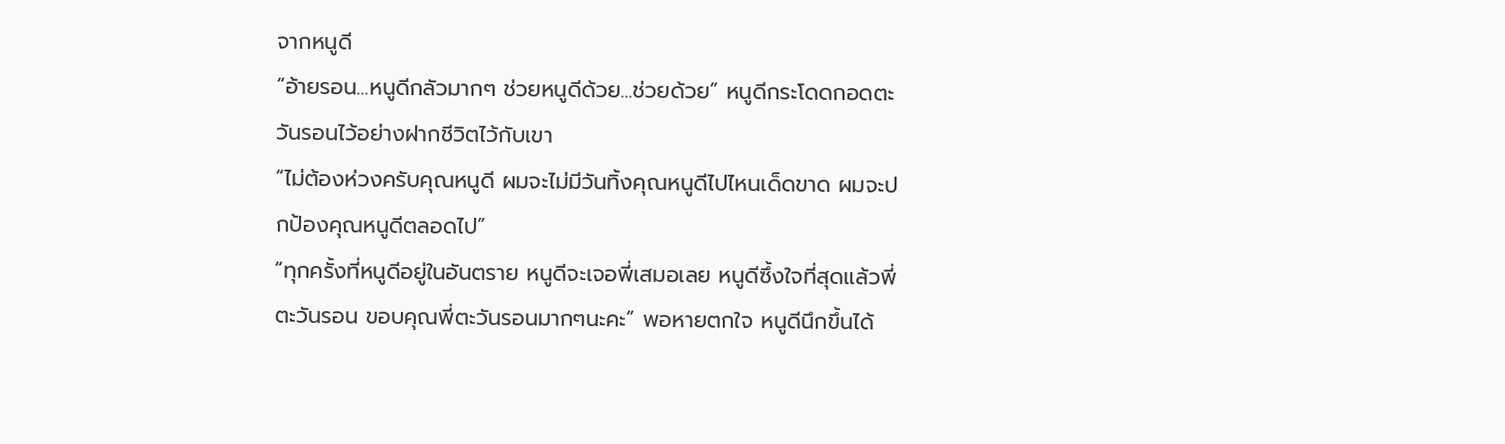จากหนูดี
“อ้ายรอน...หนูดีกลัวมากๆ ช่วยหนูดีด้วย...ช่วยด้วย” หนูดีกระโดดกอดตะวันรอนไว้อย่างฝากชีวิตไว้กับเขา
“ไม่ต้องห่วงครับคุณหนูดี ผมจะไม่มีวันทิ้งคุณหนูดีไปไหนเด็ดขาด ผมจะปกป้องคุณหนูดีตลอดไป”
“ทุกครั้งที่หนูดีอยู่ในอันตราย หนูดีจะเจอพี่เสมอเลย หนูดีซึ้งใจที่สุดแล้วพี่ตะวันรอน ขอบคุณพี่ตะวันรอนมากๆนะคะ” พอหายตกใจ หนูดีนึกขึ้นได้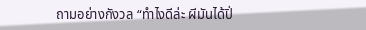ถามอย่างกังวล “ทำไงดีล่ะ ผีมันได้ปิ่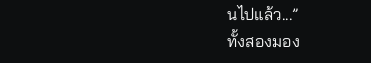นไปแล้ว...”
ทั้งสองมอง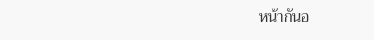หน้ากันอ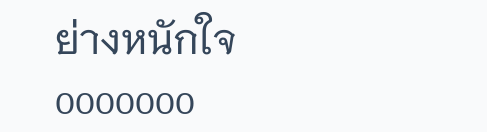ย่างหนักใจ
ooooooo